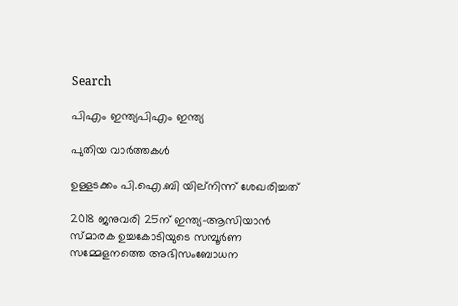Search

പിഎം ഇന്ത്യപിഎം ഇന്ത്യ

പുതിയ വാർത്തകൾ

ഉള്ളടക്കം പി.ഐ.ബി യില്നിന്ന് ശേഖരിച്ചത്

2018 ജനുവരി 25ന് ഇന്ത്യ-ആസിയാന്‍ സ്മാരക ഉച്ചകോടിയുടെ സമ്പൂര്‍ണ സമ്മേളനത്തെ അഭിസംബോധന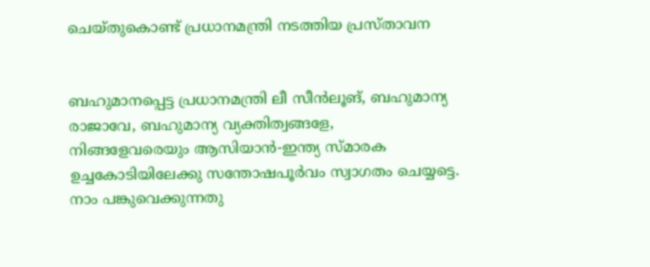ചെയ്തുകൊണ്ട് പ്രധാനമന്ത്രി നടത്തിയ പ്രസ്താവന


ബഹുമാനപ്പെട്ട പ്രധാനമന്ത്രി ലീ സീന്‍ലൂങ്, ബഹുമാന്യ രാജാവേ, ബഹുമാന്യ വ്യക്തിത്വങ്ങളേ,
നിങ്ങളേവരെയും ആസിയാന്‍-ഇന്ത്യ സ്മാരക ഉച്ചകോടിയിലേക്കു സന്തോഷപൂര്‍വം സ്വാഗതം ചെയ്യട്ടെ.
നാം പങ്കുവെക്കുന്നതു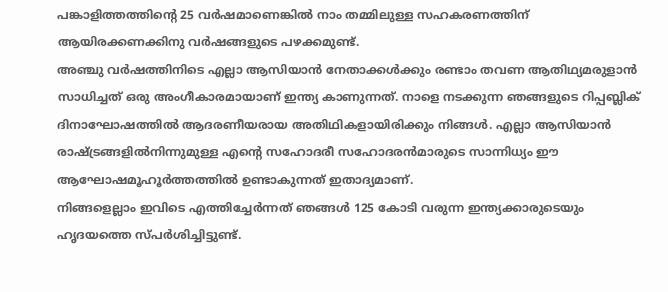പങ്കാളിത്തത്തിന്റെ 25 വര്‍ഷമാണെങ്കില്‍ നാം തമ്മിലുള്ള സഹകരണത്തിന് ആയിരക്കണക്കിനു വര്‍ഷങ്ങളുടെ പഴക്കമുണ്ട്.
അഞ്ചു വര്‍ഷത്തിനിടെ എല്ലാ ആസിയാന്‍ നേതാക്കള്‍ക്കും രണ്ടാം തവണ ആതിഥ്യമരുളാന്‍ സാധിച്ചത് ഒരു അംഗീകാരമായാണ് ഇന്ത്യ കാണുന്നത്. നാളെ നടക്കുന്ന ഞങ്ങളുടെ റിപ്പബ്ലിക് ദിനാഘോഷത്തില്‍ ആദരണീയരായ അതിഥികളായിരിക്കും നിങ്ങള്‍. എല്ലാ ആസിയാന്‍ രാഷ്ട്രങ്ങളില്‍നിന്നുമുള്ള എന്റെ സഹോദരീ സഹോദരന്‍മാരുടെ സാന്നിധ്യം ഈ ആഘോഷമൂഹൂര്‍ത്തത്തില്‍ ഉണ്ടാകുന്നത് ഇതാദ്യമാണ്.
നിങ്ങളെല്ലാം ഇവിടെ എത്തിച്ചേര്‍ന്നത് ഞങ്ങള്‍ 125 കോടി വരുന്ന ഇന്ത്യക്കാരുടെയും ഹൃദയത്തെ സ്പര്‍ശിച്ചിട്ടുണ്ട്.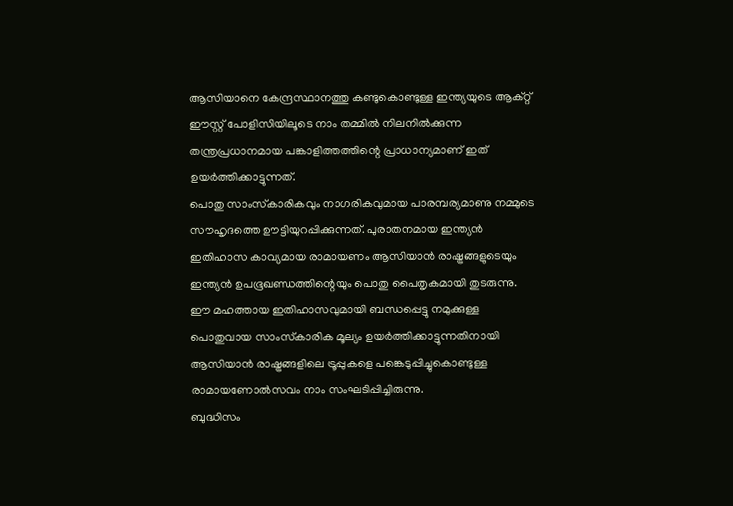ആസിയാനെ കേന്ദ്രസ്ഥാനത്തു കണ്ടുകൊണ്ടുള്ള ഇന്ത്യയുടെ ആക്റ്റ് ഈസ്റ്റ് പോളിസിയിലൂടെ നാം തമ്മില്‍ നിലനില്‍ക്കുന്ന തന്ത്രപ്രധാനമായ പങ്കാളിത്തത്തിന്റെ പ്രാധാന്യമാണ് ഇത് ഉയര്‍ത്തിക്കാട്ടുന്നത്.
പൊതു സാംസ്‌കാരികവും നാഗരികവുമായ പാരമ്പര്യമാണു നമ്മുടെ സൗഹൃദത്തെ ഊട്ടിയുറപ്പിക്കുന്നത്. പുരാതനമായ ഇന്ത്യന്‍ ഇതിഹാസ കാവ്യമായ രാമായണം ആസിയാന്‍ രാഷ്ട്രങ്ങളുടെയും ഇന്ത്യന്‍ ഉപഭൂഖണ്ഡത്തിന്റെയും പൊതു പൈതൃകമായി തുടരുന്നു.
ഈ മഹത്തായ ഇതിഹാസവുമായി ബന്ധപ്പെട്ടു നമുക്കുള്ള പൊതുവായ സാംസ്‌കാരിക മൂല്യം ഉയര്‍ത്തിക്കാട്ടുന്നതിനായി ആസിയാന്‍ രാഷ്ട്രങ്ങളിലെ ട്രൂപ്പുകളെ പങ്കെടുപ്പിച്ചുകൊണ്ടുള്ള രാമായണോല്‍സവം നാം സംഘടിപ്പിച്ചിരുന്നു.
ബുദ്ധിസം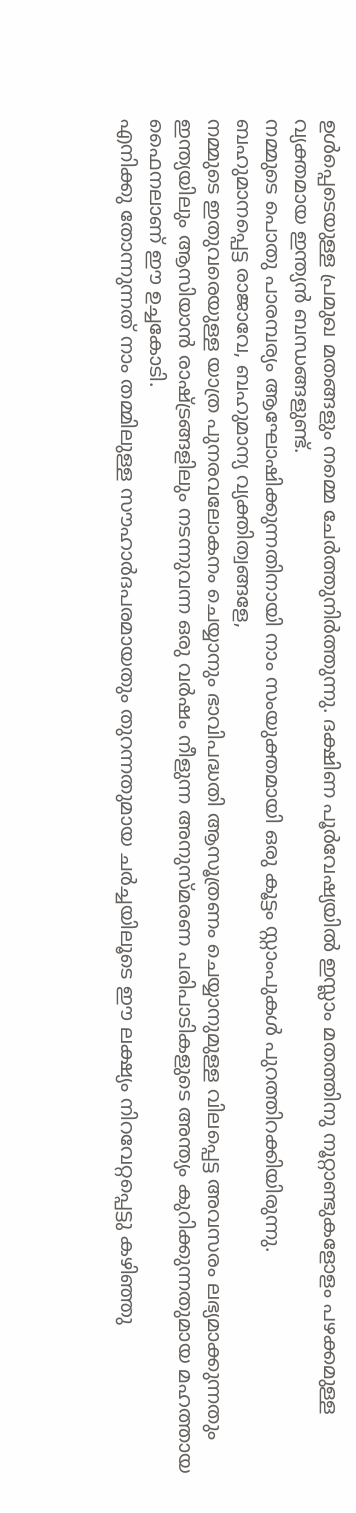ഉള്‍പ്പെടെയുള്ള പ്രമുഖ മതങ്ങളും നമ്മെ ചേര്‍ത്തുനിര്‍ത്തുന്നു. ദക്ഷിണ പൂര്‍വേഷ്യയില്‍ ഇസ്ലാം മതത്തിനു നൂറ്റാണ്ടുകളോളം പഴക്കമുള്ള വ്യക്തമായ ഇന്ത്യന്‍ ബന്ധങ്ങളുണ്ട്.
നമ്മുടെ പൊതു പാരമ്പര്യം ആഘോഷിക്കുന്നതിനായി നാം സംയുക്തമായി ഒരു കൂട്ടം സ്റ്റാംപുകള്‍ പുറത്തിറക്കിയിരുന്നു.
ബഹുമാനപ്പെട്ട രാജാവേ, ബഹുമാന്യ വ്യക്തിത്വങ്ങളേ,
നമ്മുടെ ഇതുവരെയുള്ള യാത്ര പുനരവലോകനം ചെയ്യാനും ഭാവിപദ്ധതി ആസൂത്രണം ചെയ്യാനുമുള്ള വിലപ്പെട്ട അവസരം ലഭ്യമാക്കുന്നതും ഇന്ത്യയിലും ആസിയാന്‍ രാഷ്ട്രങ്ങളിലും നടന്നുവന്ന ഒരു വര്‍ഷം നീളുന്ന അനുസ്മരണ പരിപാടികളുടെ അന്ത്യം കുറിക്കുന്നതുമായ മഹത്തായ ഫൈനലാണ് ഈ ഉച്ചകോടി.
എനിക്കു തോന്നുന്നത് നാം തമ്മിലുള്ള സൗഹാര്‍ദപരമായതും തുറന്നതുമായ ചര്‍ച്ചയിലൂടെ ഈ ലക്ഷ്യം നിറവേറ്റപ്പെട്ടു കഴിഞ്ഞു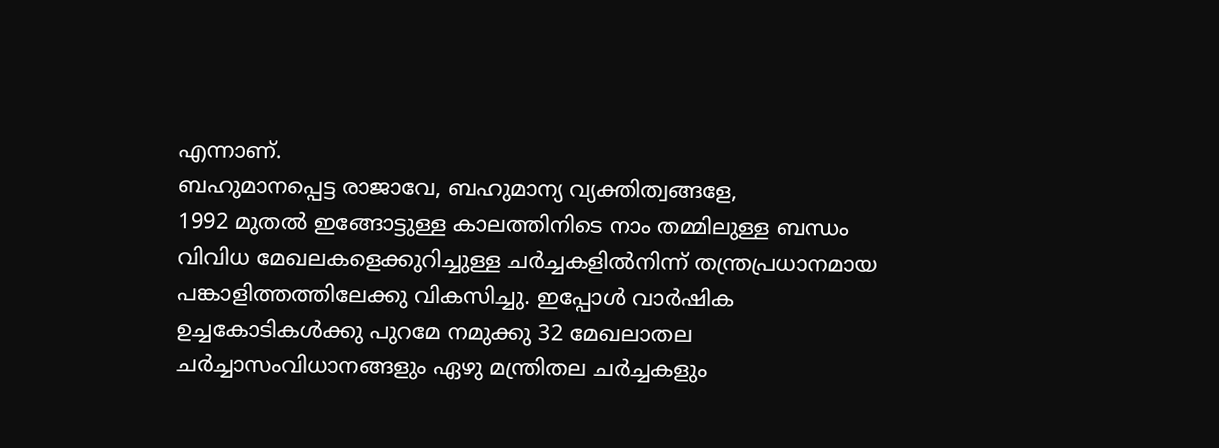എന്നാണ്.
ബഹുമാനപ്പെട്ട രാജാവേ, ബഹുമാന്യ വ്യക്തിത്വങ്ങളേ,
1992 മുതല്‍ ഇങ്ങോട്ടുള്ള കാലത്തിനിടെ നാം തമ്മിലുള്ള ബന്ധം വിവിധ മേഖലകളെക്കുറിച്ചുള്ള ചര്‍ച്ചകളില്‍നിന്ന് തന്ത്രപ്രധാനമായ പങ്കാളിത്തത്തിലേക്കു വികസിച്ചു. ഇപ്പോള്‍ വാര്‍ഷിക ഉച്ചകോടികള്‍ക്കു പുറമേ നമുക്കു 32 മേഖലാതല ചര്‍ച്ചാസംവിധാനങ്ങളും ഏഴു മന്ത്രിതല ചര്‍ച്ചകളും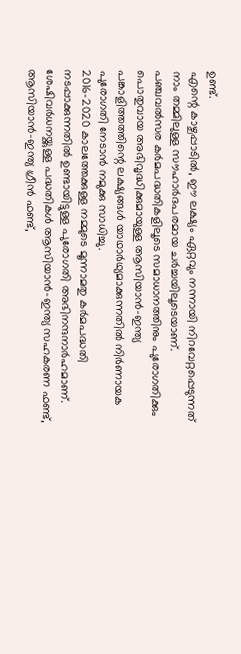ഉണ്ട്.
എന്റെ കാഴ്ചപ്പാടില്‍, ഈ ലക്ഷ്യം ഏറ്റവും നന്നായി നിറവേറ്റപ്പെടുന്നത് നാം തമ്മിലുള്ള സൗഹാര്‍ദപരമായ ചര്‍ച്ചയിലൂടെയാണ്.
പഞ്ചവല്‍സര കര്‍മപദ്ധതികളിലൂടെ സമാധാനത്തിനും പുരോഗതിക്കും പൊതുവായ അഭിവൃദ്ധിക്കുമായുള്ള ആസിയാന്‍-ഇന്ത്യ പങ്കാളിത്തത്തിന്റെ ലക്ഷ്യങ്ങള്‍ യാഥാര്‍ഥ്യമാക്കുന്നതില്‍ നിര്‍ണായക പുരോഗതി നേടാന്‍ നമുക്കു സാധിച്ചു.
2016-2020 കാലത്തേക്കുള്ള നമ്മുടെ മൂന്നാമതു കര്‍മപദ്ധതി നടപ്പാക്കുന്നതില്‍ ഉണ്ടായിട്ടുള്ള പുരോഗതി അഭിനന്ദനാര്‍ഹമാണ്.
ശേഷിവര്‍ധനയ്ക്കുള്ള പദ്ധതികള്‍ ആസിയാന്‍-ഇന്ത്യ സഹകരണ ഫണ്ട്, ആസിയാന്‍-ഇന്ത്യ ഗ്രീന്‍ ഫണ്ട്,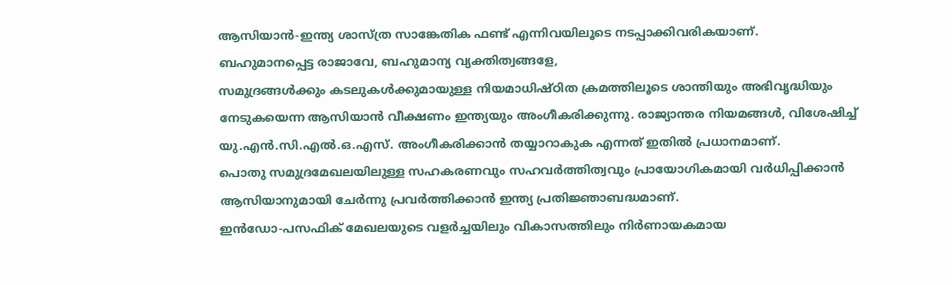ആസിയാന്‍-ഇന്ത്യ ശാസ്ത്ര സാങ്കേതിക ഫണ്ട് എന്നിവയിലൂടെ നടപ്പാക്കിവരികയാണ്.
ബഹുമാനപ്പെട്ട രാജാവേ, ബഹുമാന്യ വ്യക്തിത്വങ്ങളേ,
സമുദ്രങ്ങള്‍ക്കും കടലുകള്‍ക്കുമായുള്ള നിയമാധിഷ്ഠിത ക്രമത്തിലൂടെ ശാന്തിയും അഭിവൃദ്ധിയും നേടുകയെന്ന ആസിയാന്‍ വീക്ഷണം ഇന്ത്യയും അംഗീകരിക്കുന്നു. രാജ്യാന്തര നിയമങ്ങള്‍, വിശേഷിച്ച് യു.എന്‍.സി.എല്‍.ഒ.എസ്. അംഗീകരിക്കാന്‍ തയ്യാറാകുക എന്നത് ഇതില്‍ പ്രധാനമാണ്.
പൊതു സമുദ്രമേഖലയിലുള്ള സഹകരണവും സഹവര്‍ത്തിത്വവും പ്രായോഗികമായി വര്‍ധിപ്പിക്കാന്‍ ആസിയാനുമായി ചേര്‍ന്നു പ്രവര്‍ത്തിക്കാന്‍ ഇന്ത്യ പ്രതിജ്ഞാബദ്ധമാണ്.
ഇന്‍ഡോ-പസഫിക് മേഖലയുടെ വളര്‍ച്ചയിലും വികാസത്തിലും നിര്‍ണായകമായ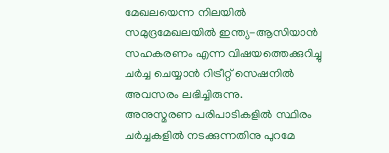മേഖലയെന്ന നിലയില്‍ സമുദ്രമേഖലയില്‍ ഇന്ത്യ-ആസിയാന്‍ സഹകരണം എന്ന വിഷയത്തെക്കുറിച്ചു ചര്‍ച്ച ചെയ്യാന്‍ റിട്രീറ്റ് സെഷനില്‍ അവസരം ലഭിച്ചിരുന്നു.
അനുസ്മരണ പരിപാടികളില്‍ സ്ഥിരം ചര്‍ച്ചകളില്‍ നടക്കുന്നതിനു പുറമേ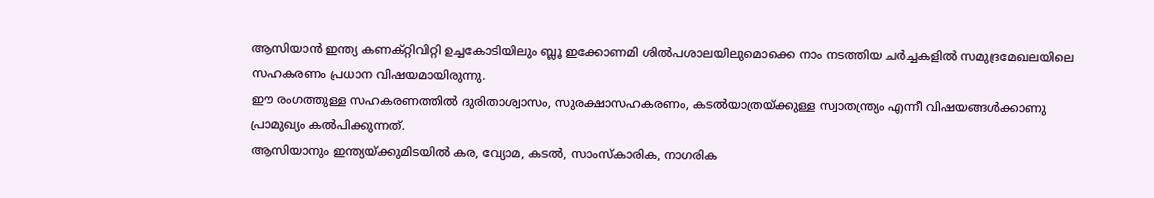ആസിയാന്‍ ഇന്ത്യ കണക്റ്റിവിറ്റി ഉച്ചകോടിയിലും ബ്ലൂ ഇക്കോണമി ശില്‍പശാലയിലുമൊക്കെ നാം നടത്തിയ ചര്‍ച്ചകളില്‍ സമുദ്രമേഖലയിലെ സഹകരണം പ്രധാന വിഷയമായിരുന്നു.
ഈ രംഗത്തുള്ള സഹകരണത്തില്‍ ദുരിതാശ്വാസം, സുരക്ഷാസഹകരണം, കടല്‍യാത്രയ്ക്കുള്ള സ്വാതന്ത്ര്യം എന്നീ വിഷയങ്ങള്‍ക്കാണു പ്രാമുഖ്യം കല്‍പിക്കുന്നത്.
ആസിയാനും ഇന്ത്യയ്ക്കുമിടയില്‍ കര, വ്യോമ, കടല്‍, സാംസ്‌കാരിക, നാഗരിക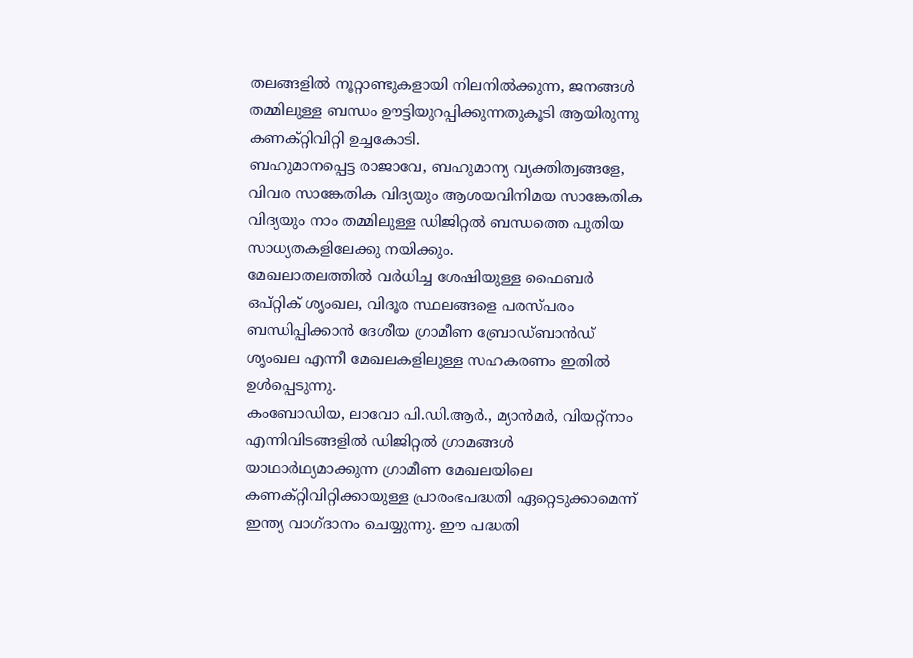തലങ്ങളില്‍ നൂറ്റാണ്ടുകളായി നിലനില്‍ക്കുന്ന, ജനങ്ങള്‍ തമ്മിലുള്ള ബന്ധം ഊട്ടിയുറപ്പിക്കുന്നതുകൂടി ആയിരുന്നു കണക്റ്റിവിറ്റി ഉച്ചകോടി.
ബഹുമാനപ്പെട്ട രാജാവേ, ബഹുമാന്യ വ്യക്തിത്വങ്ങളേ,
വിവര സാങ്കേതിക വിദ്യയും ആശയവിനിമയ സാങ്കേതിക വിദ്യയും നാം തമ്മിലുള്ള ഡിജിറ്റല്‍ ബന്ധത്തെ പുതിയ സാധ്യതകളിലേക്കു നയിക്കും.
മേഖലാതലത്തില്‍ വര്‍ധിച്ച ശേഷിയുള്ള ഫൈബര്‍ ഒപ്റ്റിക് ശൃംഖല, വിദൂര സ്ഥലങ്ങളെ പരസ്പരം ബന്ധിപ്പിക്കാന്‍ ദേശീയ ഗ്രാമീണ ബ്രോഡ്ബാന്‍ഡ് ശൃംഖല എന്നീ മേഖലകളിലുള്ള സഹകരണം ഇതില്‍ ഉള്‍പ്പെടുന്നു.
കംബോഡിയ, ലാവോ പി.ഡി.ആര്‍., മ്യാന്‍മര്‍, വിയറ്റ്‌നാം എന്നിവിടങ്ങളില്‍ ഡിജിറ്റല്‍ ഗ്രാമങ്ങള്‍ യാഥാര്‍ഥ്യമാക്കുന്ന ഗ്രാമീണ മേഖലയിലെ കണക്റ്റിവിറ്റിക്കായുള്ള പ്രാരംഭപദ്ധതി ഏറ്റെടുക്കാമെന്ന് ഇന്ത്യ വാഗ്ദാനം ചെയ്യുന്നു. ഈ പദ്ധതി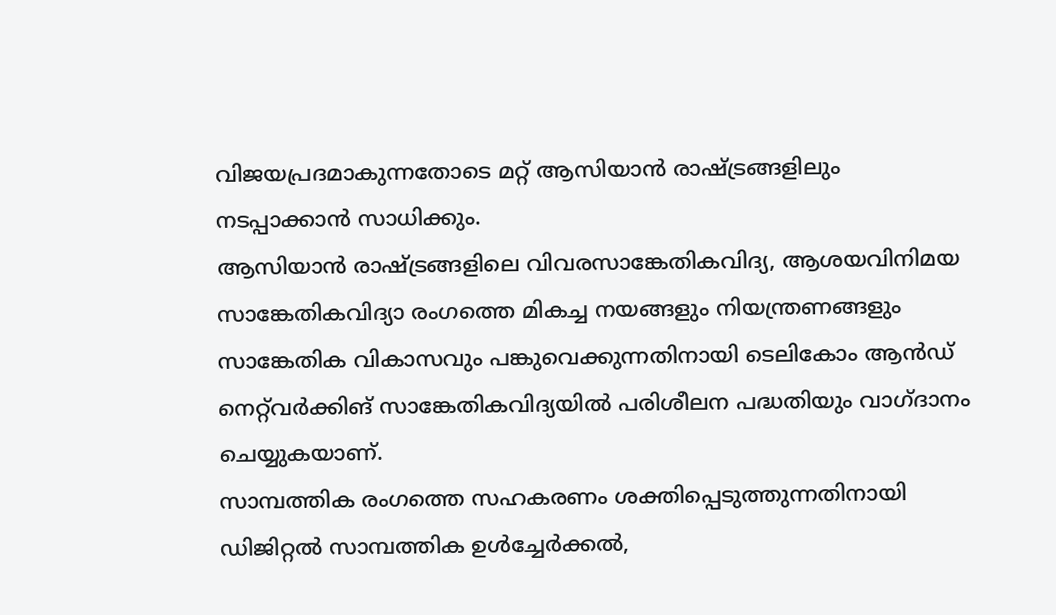വിജയപ്രദമാകുന്നതോടെ മറ്റ് ആസിയാന്‍ രാഷ്ട്രങ്ങളിലും നടപ്പാക്കാന്‍ സാധിക്കും.
ആസിയാന്‍ രാഷ്ട്രങ്ങളിലെ വിവരസാങ്കേതികവിദ്യ, ആശയവിനിമയ സാങ്കേതികവിദ്യാ രംഗത്തെ മികച്ച നയങ്ങളും നിയന്ത്രണങ്ങളും സാങ്കേതിക വികാസവും പങ്കുവെക്കുന്നതിനായി ടെലികോം ആന്‍ഡ് നെറ്റ്‌വര്‍ക്കിങ് സാങ്കേതികവിദ്യയില്‍ പരിശീലന പദ്ധതിയും വാഗ്ദാനം ചെയ്യുകയാണ്.
സാമ്പത്തിക രംഗത്തെ സഹകരണം ശക്തിപ്പെടുത്തുന്നതിനായി ഡിജിറ്റല്‍ സാമ്പത്തിക ഉള്‍ച്ചേര്‍ക്കല്‍,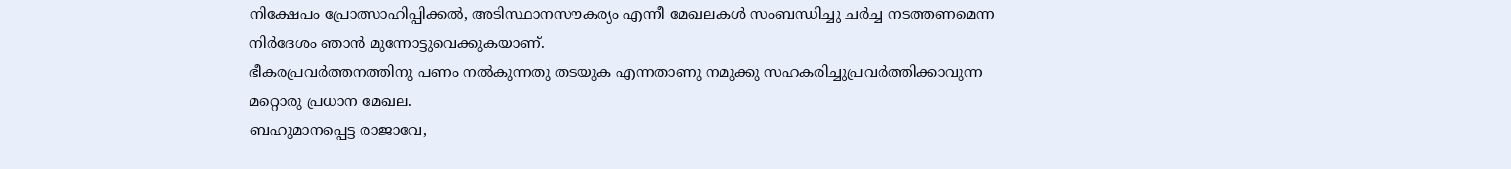നിക്ഷേപം പ്രോത്സാഹിപ്പിക്കല്‍, അടിസ്ഥാനസൗകര്യം എന്നീ മേഖലകള്‍ സംബന്ധിച്ചു ചര്‍ച്ച നടത്തണമെന്ന നിര്‍ദേശം ഞാന്‍ മുന്നോട്ടുവെക്കുകയാണ്.
ഭീകരപ്രവര്‍ത്തനത്തിനു പണം നല്‍കുന്നതു തടയുക എന്നതാണു നമുക്കു സഹകരിച്ചുപ്രവര്‍ത്തിക്കാവുന്ന മറ്റൊരു പ്രധാന മേഖല.
ബഹുമാനപ്പെട്ട രാജാവേ,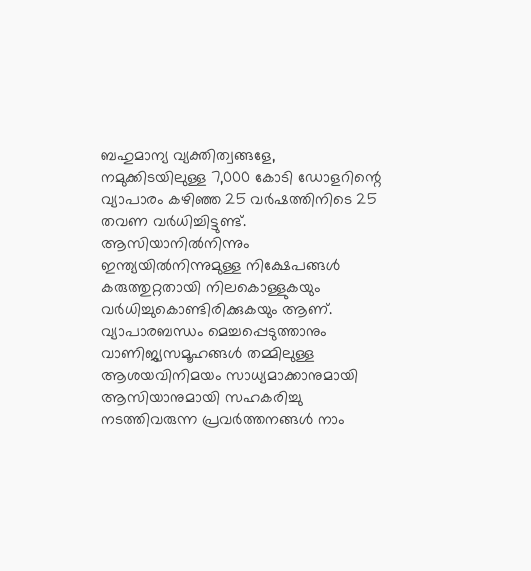ബഹുമാന്യ വ്യക്തിത്വങ്ങളേ,
നമുക്കിടയിലുള്ള 7,000 കോടി ഡോളറിന്റെ വ്യാപാരം കഴിഞ്ഞ 25 വര്‍ഷത്തിനിടെ 25 തവണ വര്‍ധിച്ചിട്ടുണ്ട്. ആസിയാനില്‍നിന്നും ഇന്ത്യയില്‍നിന്നുമുള്ള നിക്ഷേപങ്ങള്‍ കരുത്തുറ്റതായി നിലകൊള്ളുകയും വര്‍ധിച്ചുകൊണ്ടിരിക്കുകയും ആണ്.
വ്യാപാരബന്ധം മെച്ചപ്പെടുത്താനും വാണിജ്യസമൂഹങ്ങള്‍ തമ്മിലുള്ള ആശയവിനിമയം സാധ്യമാക്കാനുമായി ആസിയാനുമായി സഹകരിച്ചു നടത്തിവരുന്ന പ്രവര്‍ത്തനങ്ങള്‍ നാം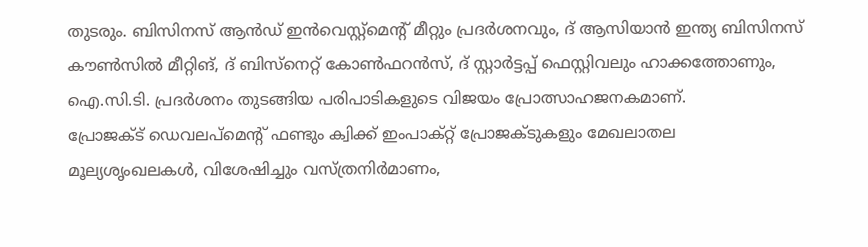തുടരും. ബിസിനസ് ആന്‍ഡ് ഇന്‍വെസ്റ്റ്‌മെന്റ് മീറ്റും പ്രദര്‍ശനവും, ദ് ആസിയാന്‍ ഇന്ത്യ ബിസിനസ് കൗണ്‍സില്‍ മീറ്റിങ്, ദ് ബിസ്‌നെറ്റ് കോണ്‍ഫറന്‍സ്, ദ് സ്റ്റാര്‍ട്ടപ്പ് ഫെസ്റ്റിവലും ഹാക്കത്തോണും, ഐ.സി.ടി. പ്രദര്‍ശനം തുടങ്ങിയ പരിപാടികളുടെ വിജയം പ്രോത്സാഹജനകമാണ്.
പ്രോജക്ട് ഡെവലപ്‌മെന്റ് ഫണ്ടും ക്വിക്ക് ഇംപാക്റ്റ് പ്രോജക്ടുകളും മേഖലാതല മൂല്യശൃംഖലകള്‍, വിശേഷിച്ചും വസ്ത്രനിര്‍മാണം,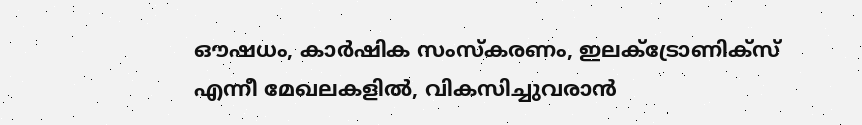ഔഷധം, കാര്‍ഷിക സംസ്‌കരണം, ഇലക്ട്രോണിക്‌സ് എന്നീ മേഖലകളില്‍, വികസിച്ചുവരാന്‍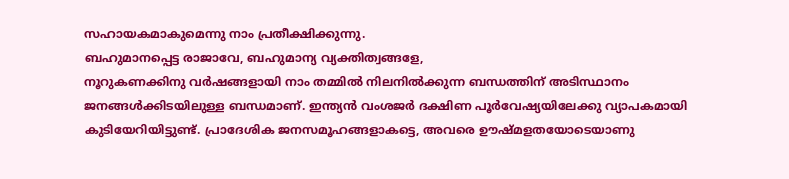സഹായകമാകുമെന്നു നാം പ്രതീക്ഷിക്കുന്നു.
ബഹുമാനപ്പെട്ട രാജാവേ, ബഹുമാന്യ വ്യക്തിത്വങ്ങളേ,
നൂറുകണക്കിനു വര്‍ഷങ്ങളായി നാം തമ്മില്‍ നിലനില്‍ക്കുന്ന ബന്ധത്തിന് അടിസ്ഥാനം ജനങ്ങള്‍ക്കിടയിലുള്ള ബന്ധമാണ്. ഇന്ത്യന്‍ വംശജര്‍ ദക്ഷിണ പൂര്‍വേഷ്യയിലേക്കു വ്യാപകമായി കുടിയേറിയിട്ടുണ്ട്. പ്രാദേശിക ജനസമൂഹങ്ങളാകട്ടെ, അവരെ ഊഷ്മളതയോടെയാണു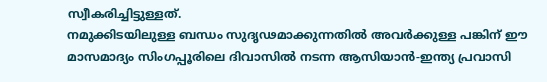സ്വീകരിച്ചിട്ടുള്ളത്.
നമുക്കിടയിലുള്ള ബന്ധം സുദൃഢമാക്കുന്നതില്‍ അവര്‍ക്കുള്ള പങ്കിന് ഈ മാസമാദ്യം സിംഗപ്പൂരിലെ ദിവാസില്‍ നടന്ന ആസിയാന്‍-ഇന്ത്യ പ്രവാസി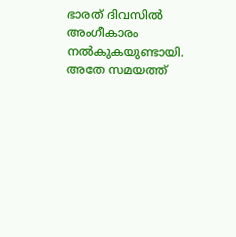ഭാരത് ദിവസില്‍ അംഗീകാരം നല്‍കുകയുണ്ടായി.
അതേ സമയത്ത്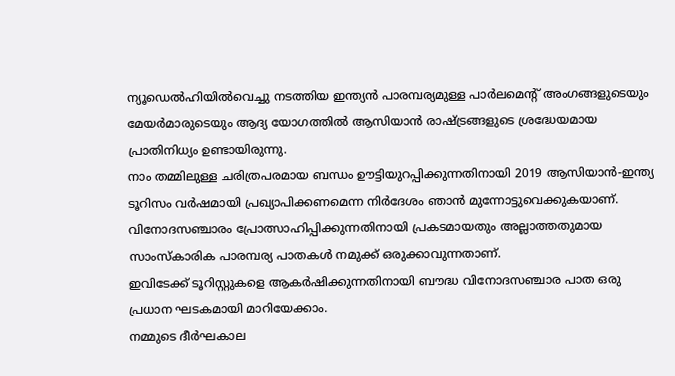ന്യൂഡെല്‍ഹിയില്‍വെച്ചു നടത്തിയ ഇന്ത്യന്‍ പാരമ്പര്യമുള്ള പാര്‍ലമെന്റ് അംഗങ്ങളുടെയും മേയര്‍മാരുടെയും ആദ്യ യോഗത്തില്‍ ആസിയാന്‍ രാഷ്ട്രങ്ങളുടെ ശ്രദ്ധേയമായ പ്രാതിനിധ്യം ഉണ്ടായിരുന്നു.
നാം തമ്മിലുള്ള ചരിത്രപരമായ ബന്ധം ഊട്ടിയുറപ്പിക്കുന്നതിനായി 2019 ആസിയാന്‍-ഇന്ത്യ ടൂറിസം വര്‍ഷമായി പ്രഖ്യാപിക്കണമെന്ന നിര്‍ദേശം ഞാന്‍ മുന്നോട്ടുവെക്കുകയാണ്. വിനോദസഞ്ചാരം പ്രോത്സാഹിപ്പിക്കുന്നതിനായി പ്രകടമായതും അല്ലാത്തതുമായ സാംസ്‌കാരിക പാരമ്പര്യ പാതകള്‍ നമുക്ക് ഒരുക്കാവുന്നതാണ്.
ഇവിടേക്ക് ടൂറിസ്റ്റുകളെ ആകര്‍ഷിക്കുന്നതിനായി ബൗദ്ധ വിനോദസഞ്ചാര പാത ഒരു പ്രധാന ഘടകമായി മാറിയേക്കാം.
നമ്മുടെ ദീര്‍ഘകാല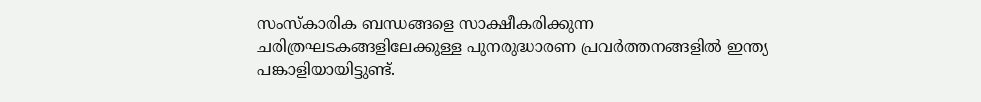സംസ്‌കാരിക ബന്ധങ്ങളെ സാക്ഷീകരിക്കുന്ന ചരിത്രഘടകങ്ങളിലേക്കുള്ള പുനരുദ്ധാരണ പ്രവര്‍ത്തനങ്ങളില്‍ ഇന്ത്യ പങ്കാളിയായിട്ടുണ്ട്.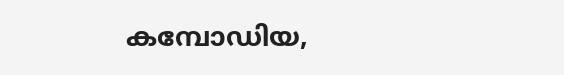കമ്പോഡിയ,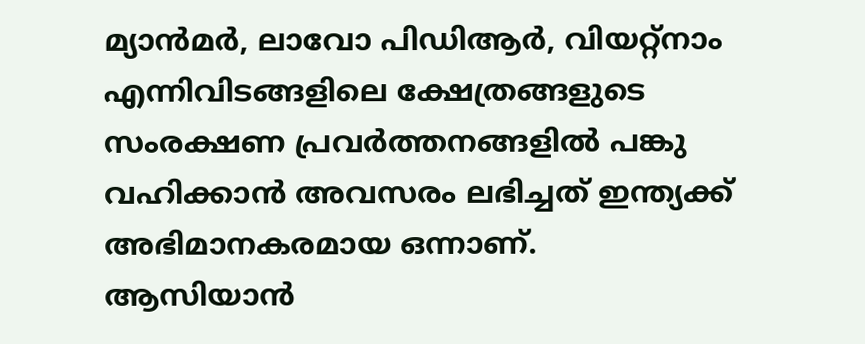മ്യാന്‍മര്‍, ലാവോ പിഡിആര്‍, വിയറ്റ്‌നാം എന്നിവിടങ്ങളിലെ ക്ഷേത്രങ്ങളുടെ സംരക്ഷണ പ്രവര്‍ത്തനങ്ങളില്‍ പങ്കു വഹിക്കാന്‍ അവസരം ലഭിച്ചത് ഇന്ത്യക്ക് അഭിമാനകരമായ ഒന്നാണ്.
ആസിയാന്‍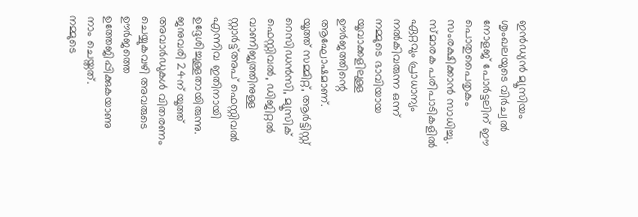ഇന്‍ഡ്യന്‍ മ്യൂസിയം ശൃംഖലയുടെ വിര്‍ച്വല്‍ നോളജ് പോര്‍ട്ടലിന് ഈ പൊതുപൈതൃകം സംരക്ഷിക്കാന്‍ സാധിച്ചു.
സ്മാരക പരിപാടികളില്‍ ഏറ്റവും പ്രാധാന്യം നല്‍കിവരുന്ന ഒന്ന് നമ്മുടെ ഭാവിയായ യൂവാക്കളിലുള്ള ഊര്‍ജത്തിന്റെ ആഘോഷമാണ്.
യൂത്ത് സമ്മിറ്റ്, ആര്‍ട്ടിസ്റ്റ് റെസിഡന്‍സി, മ്യൂസിക് ഫെസ്റ്റിവല്‍, ഡിജിറ്റല്‍ വാണിജ്യത്തിനുള്ള സ്റ്റാര്‍ട്ട്അപ് ഫെസ്റ്റിവല്‍ എന്നിവ ഇതിനായി ഉദ്ദേശിച്ചുള്ളതായിരുന്നു. ജനുവരി 24ന് യൂത്ത് അവാര്‍ഡുകള്‍ വിതരണം ചെയ്യുകവഴി അവരുടെ ഊര്‍ജത്തെ ഉത്തേജിപ്പിക്കുകയാണു നാം ചെയ്തത്.
നമ്മുടെ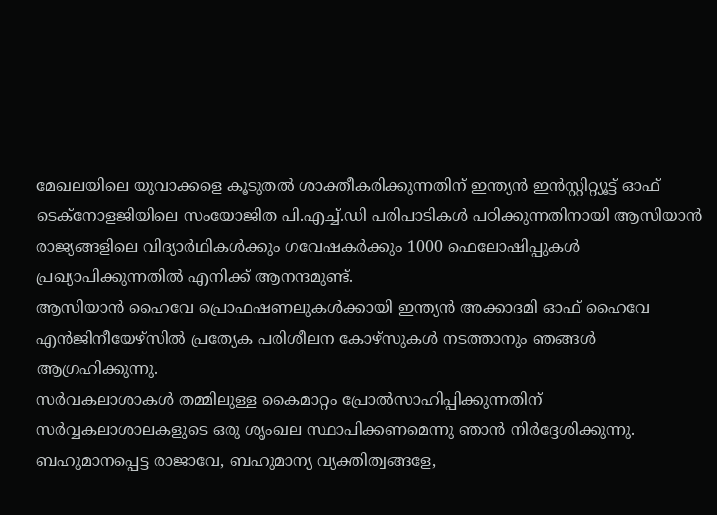മേഖലയിലെ യുവാക്കളെ കൂടുതല്‍ ശാക്തീകരിക്കുന്നതിന് ഇന്ത്യന്‍ ഇന്‍സ്റ്റിറ്റ്യൂട്ട് ഓഫ് ടെക്‌നോളജിയിലെ സംയോജിത പി.എച്ച്.ഡി പരിപാടികള്‍ പഠിക്കുന്നതിനായി ആസിയാന്‍ രാജ്യങ്ങളിലെ വിദ്യാര്‍ഥികള്‍ക്കും ഗവേഷകര്‍ക്കും 1000 ഫെലോഷിപ്പുകള്‍ പ്രഖ്യാപിക്കുന്നതില്‍ എനിക്ക് ആനന്ദമുണ്ട്.
ആസിയാന്‍ ഹൈവേ പ്രൊഫഷണലുകള്‍ക്കായി ഇന്ത്യന്‍ അക്കാദമി ഓഫ് ഹൈവേ എന്‍ജിനീയേഴ്‌സില്‍ പ്രത്യേക പരിശീലന കോഴ്‌സുകള്‍ നടത്താനും ഞങ്ങള്‍ ആഗ്രഹിക്കുന്നു.
സര്‍വകലാശാകള്‍ തമ്മിലുള്ള കൈമാറ്റം പ്രോല്‍സാഹിപ്പിക്കുന്നതിന് സര്‍വ്വകലാശാലകളുടെ ഒരു ശൃംഖല സ്ഥാപിക്കണമെന്നു ഞാന്‍ നിര്‍ദ്ദേശിക്കുന്നു.
ബഹുമാനപ്പെട്ട രാജാവേ, ബഹുമാന്യ വ്യക്തിത്വങ്ങളേ,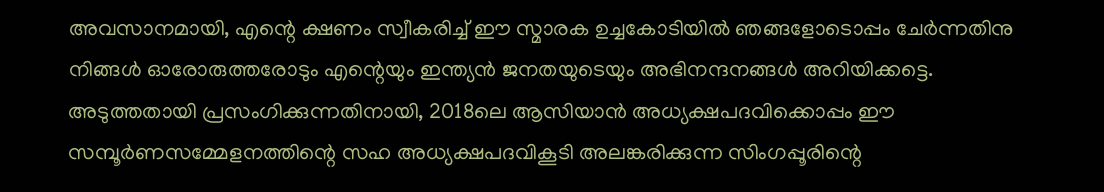അവസാനമായി, എന്റെ ക്ഷണം സ്വീകരിച്ച് ഈ സ്മാരക ഉച്ചകോടിയില്‍ ഞങ്ങളോടൊപ്പം ചേര്‍ന്നതിനു നിങ്ങള്‍ ഓരോരുത്തരോടും എന്റെയും ഇന്ത്യന്‍ ജനതയുടെയും അഭിനന്ദനങ്ങള്‍ അറിയിക്കട്ടെ.
അടുത്തതായി പ്രസംഗിക്കുന്നതിനായി, 2018ലെ ആസിയാന്‍ അധ്യക്ഷപദവിക്കൊപ്പം ഈ സമ്പൂര്‍ണസമ്മേളനത്തിന്റെ സഹ അധ്യക്ഷപദവികൂടി അലങ്കരിക്കുന്ന സിംഗപ്പൂരിന്റെ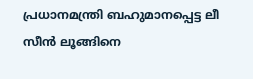പ്രധാനമന്ത്രി ബഹുമാനപ്പെട്ട ലീ സീന്‍ ലൂങ്ങിനെ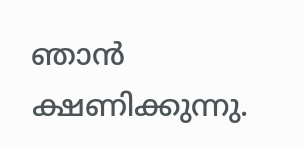ഞാന്‍ ക്ഷണിക്കുന്നു.